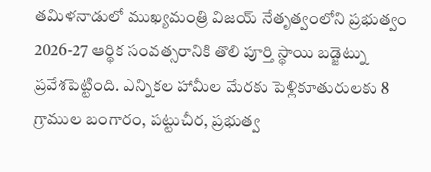తమిళనాడులో ముఖ్యమంత్రి విజయ్ నేతృత్వంలోని ప్రభుత్వం 2026-27 ఆర్థిక సంవత్సరానికి తొలి పూర్తి స్థాయి బడ్జెట్ను ప్రవేశపెట్టింది. ఎన్నికల హామీల మేరకు పెళ్లికూతురులకు 8 గ్రాముల బంగారం, పట్టుచీర, ప్రభుత్వ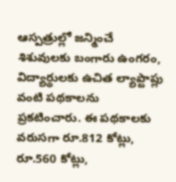ఆస్పత్రుల్లో జన్మించే శిశువులకు బంగారు ఉంగరం, విద్యార్థులకు ఉచిత ల్యాప్టాప్లు వంటి పథకాలను ప్రకటించారు. ఈ పథకాలకు వరుసగా రూ.812 కోట్లు, రూ.560 కోట్లు,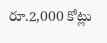రూ.2,000 కోట్లు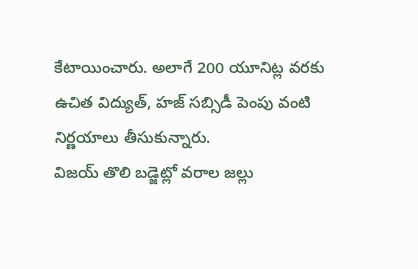కేటాయించారు. అలాగే 200 యూనిట్ల వరకు ఉచిత విద్యుత్, హజ్ సబ్సిడీ పెంపు వంటి నిర్ణయాలు తీసుకున్నారు.
విజయ్ తొలి బడ్జెట్లో వరాల జల్లు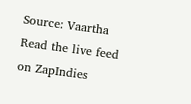Source: Vaartha
Read the live feed on ZapIndies